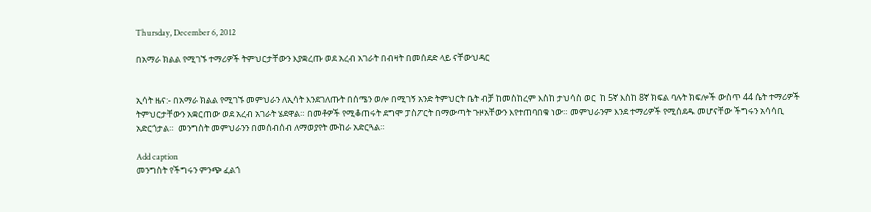Thursday, December 6, 2012

በአማራ ክልል የሚገኙ ተማሪዎች ትምህርታቸውን እያቋረጡ ወደ አረብ አገራት በብዛት በመሰደድ ላይ ናቸውህዳር


ኢሳት ዜና:- በአማራ ክልል የሚገኙ መምህራን ለኢሳት እንደገለጡት በሰሜን ወሎ በሚገኝ አንድ ትምህርት ቤት ብቻ ከመስከረም እስከ ታህሳስ ወር  ከ 5ኛ እስከ 8ኛ ክፍል ባሉት ክፍሎች ውስጥ 44 ሴት ተማሪዎች ትምህርታቸውን አቋርጠው ወደ አረብ አገራት ሄደዋል። በመቶዎች የሚቆጠሩት ደግሞ ፓስፖርት በማውጣት ጉዞአቸውን እየተጠባበቁ ነው። መምህራንም እንደ ተማሪዎች የሚሰደዱ መሆናቸው ችግሩን አሳሳቢ አድርጎታል።  መንግስት መምህራንን በመሰብሰብ ለማወያየት ሙከራ አድርጓል።

Add caption
መንግስት የችግሩን ምንጭ ፈልጎ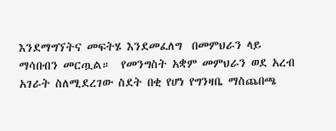እንደማግኘትና መፍትሄ እንደመፈለግ  በመምህራን ላይ ማሳበብን መርጧል።  የመንግስት አቋም መምህራን ወደ አረብ አገራት ስለሚደረገው ስደት በቂ የሆነ የግንዛቤ ማስጨበጫ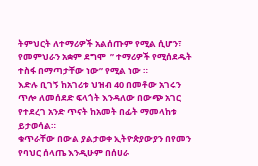ትምህርት ለተማሪዎች አልሰጡም የሚል ሲሆን፣ የመምህራን አቋም ደግሞ  ” ተማሪዎች የሚሰደዱት  ተስፋ በማጣታቸው ነው” የሚል ነው ።
እድሉ ቢገኝ ከአገሪቱ ህዝብ 40 በመቶው አገሩን ጥሎ ለመሰደድ ፍላጎት እንዳለው በውጭ አገር የተደረገ አንድ ጥናት ከአመት በፊት ማመላከቱ ይታወሳል።
ቁጥራቸው በውል ያልታወቀ ኢትዮጵያውያን በየመን የባህር ሰላጤ እንዲሁም በሰሀራ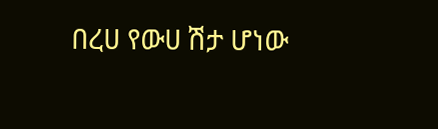በረሀ የውሀ ሽታ ሆነው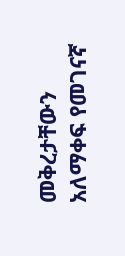መቅረታቸውን አለማቀፍ የመገናኛ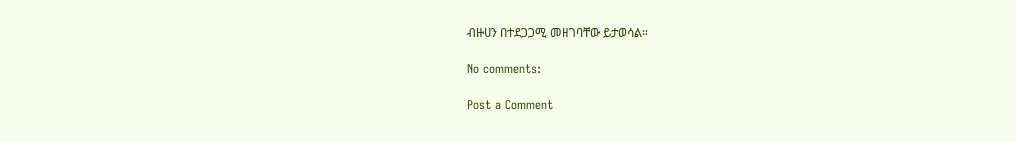ብዙሀን በተደጋጋሚ መዘገባቸው ይታወሳል።

No comments:

Post a Comment